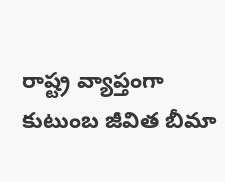రాష్ట్ర వ్యాప్తంగా కుటుంబ జీవిత బీమా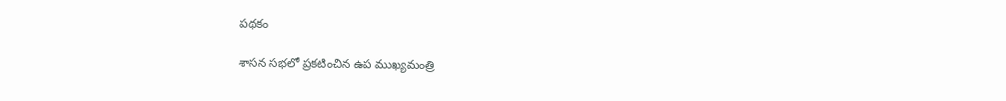ప‌థ‌కం

శాస‌న స‌భ‌లో ప్ర‌క‌టించిన ఉప ముఖ్య‌మంత్రి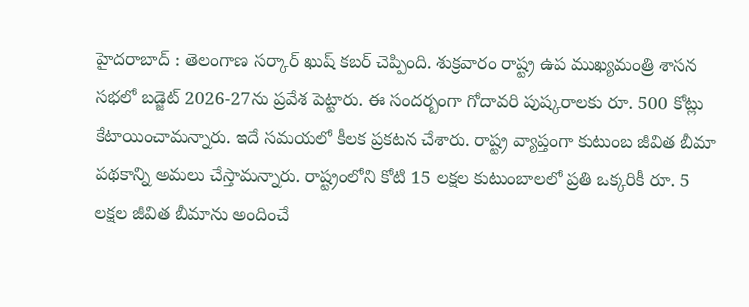హైద‌రాబాద్ : తెలంగాణ స‌ర్కార్ ఖుష్ క‌బ‌ర్ చెప్పింది. శుక్ర‌వారం రాష్ట్ర ఉప ముఖ్య‌మంత్రి శాస‌న స‌భ‌లో బ‌డ్జెట్ 2026-27ను ప్ర‌వేశ పెట్టారు. ఈ సంద‌ర్బంగా గోదావ‌రి పుష్క‌రాల‌కు రూ. 500 కోట్లు కేటాయించామ‌న్నారు. ఇదే స‌మ‌య‌లో కీల‌క ప్ర‌క‌ట‌న చేశారు. రాష్ట్ర వ్యాప్తంగా కుటుంబ జీవిత బీమా పథకాన్ని అమ‌లు చేస్తామ‌న్నారు. రాష్ట్రంలోని కోటి 15 లక్షల కుటుంబాలలో ప్రతి ఒక్కరికీ రూ. 5 లక్షల జీవిత బీమాను అందించే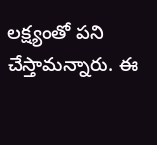లక్ష్యంతో ప‌ని చేస్తామ‌న్నారు. ఈ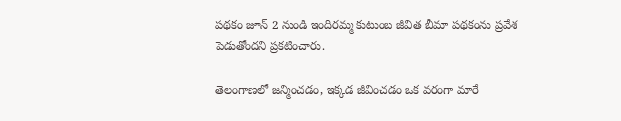ప‌థ‌కం జూన్ 2 నుండి ఇందిరమ్మ కుటుంబ జీవిత బీమా పథకంను ప్రవేశ పెడుతోందని ప్ర‌క‌టించారు.

తెలంగాణలో జన్మించడం, ఇక్కడ జీవించడం ఒక వరంగా మారే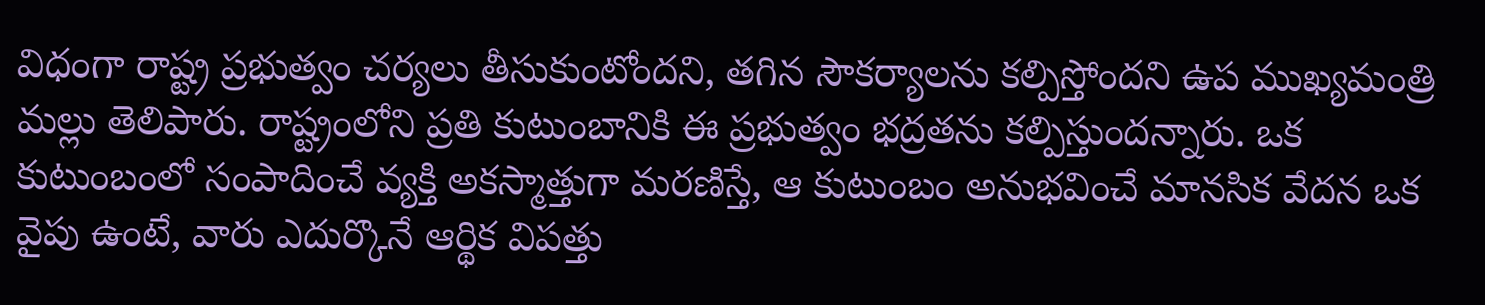విధంగా రాష్ట్ర ప్రభుత్వం చర్యలు తీసుకుంటోందని, తగిన సౌకర్యాలను కల్పిస్తోందని ఉప ముఖ్యమంత్రి మల్లు తెలిపారు. రాష్ట్రంలోని ప్రతి కుటుంబానికి ఈ ప్రభుత్వం భద్రతను కల్పిస్తుందన్నారు. ఒక కుటుంబంలో సంపాదించే వ్యక్తి అకస్మాత్తుగా మరణిస్తే, ఆ కుటుంబం అనుభవించే మానసిక వేదన ఒక వైపు ఉంటే, వారు ఎదుర్కొనే ఆర్థిక విపత్తు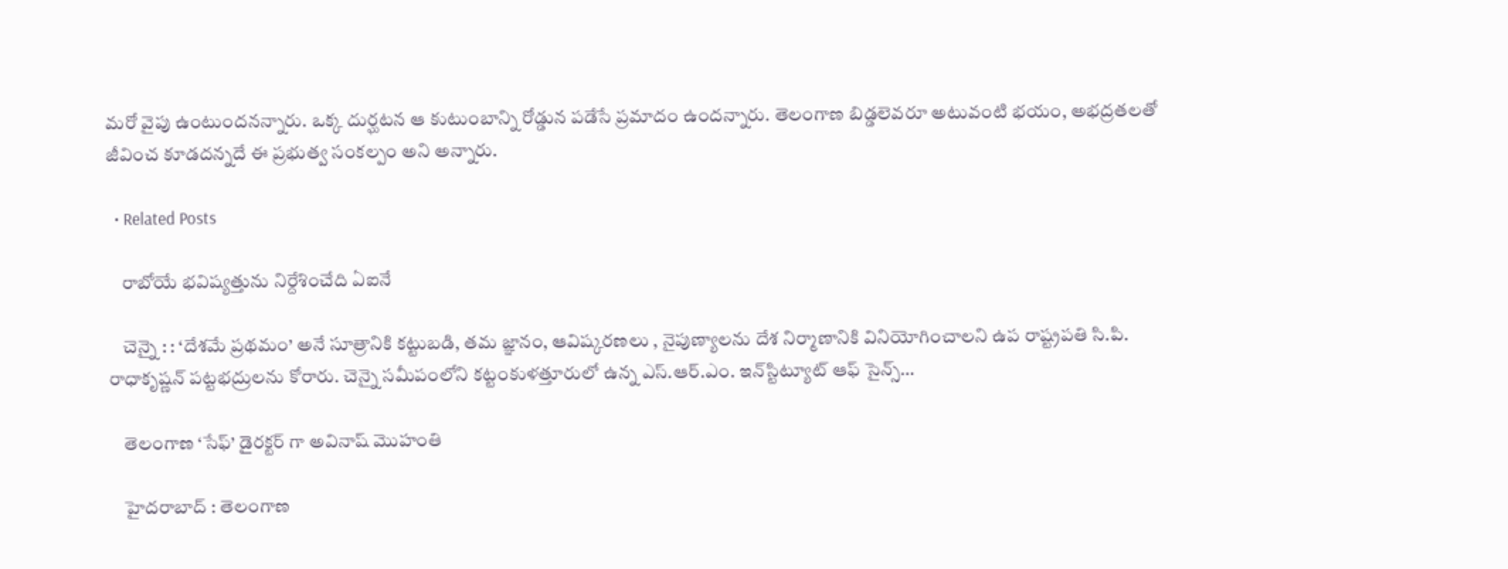మరో వైపు ఉంటుందన‌న్నారు. ఒక్క దుర్ఘటన ఆ కుటుంబాన్ని రోడ్డున పడేసే ప్రమాదం ఉందన్నారు. తెలంగాణ బిడ్డలెవరూ అటువంటి భయం, అభద్రతలతో జీవించ కూడదన్నదే ఈ ప్రభుత్వ సంకల్పం అని అన్నారు.

  • Related Posts

    రాబోయే భ‌విష్య‌త్తును నిర్దేశించేది ఏఐనే

    చెన్నై : : ‘దేశమే ప్రథమం’ అనే సూత్రానికి కట్టుబడి, తమ జ్ఞానం, ఆవిష్కరణలు , నైపుణ్యాలను దేశ నిర్మాణానికి వినియోగించాలని ఉప రాష్ట్రపతి సి.పి. రాధాకృష్ణన్ పట్టభద్రులను కోరారు. చెన్నై సమీపంలోని కట్టంకుళత్తూరులో ఉన్న ఎస్.ఆర్.ఎం. ఇన్‌స్టిట్యూట్ ఆఫ్ సైన్స్…

    తెలంగాణ ‘సేఫ్’ డైర‌క్ట‌ర్ గా అవినాష్ మొహంతి

    హైద‌రాబాద్ : తెలంగాణ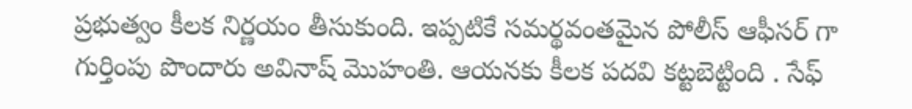ప్ర‌భుత్వం కీల‌క నిర్ణ‌యం తీసుకుంది. ఇప్ప‌టికే స‌మ‌ర్థ‌వంత‌మైన పోలీస్ ఆఫీస‌ర్ గా గుర్తింపు పొందారు అవినాష్ మొహంతి. ఆయ‌న‌కు కీల‌క ప‌ద‌వి క‌ట్ట‌బెట్టింది . సేఫ్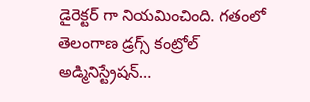డైరెక్ట‌ర్ గా నియ‌మించింది. గతంలో తెలంగాణ డ్రగ్స్ కంట్రోల్ అడ్మినిస్ట్రేషన్…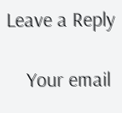Leave a Reply

    Your email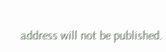address will not be published.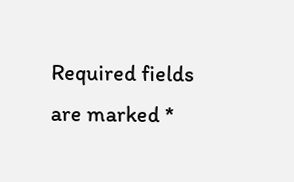Required fields are marked *